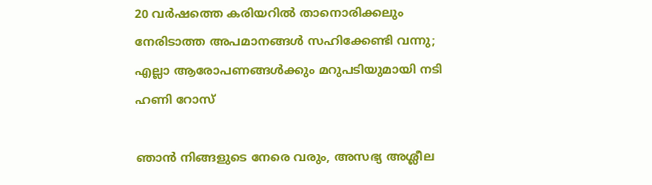20 വർഷത്തെ കരിയറിൽ താനൊരിക്കലും നേരിടാത്ത അപമാനങ്ങൾ സഹിക്കേണ്ടി വന്നു; എല്ലാ ആരോപണങ്ങൾക്കും മറുപടിയുമായി നടി ഹണി റോസ്

ഞാൻ നിങ്ങളുടെ നേരെ വരും, അസഭ്യ അശ്ലീല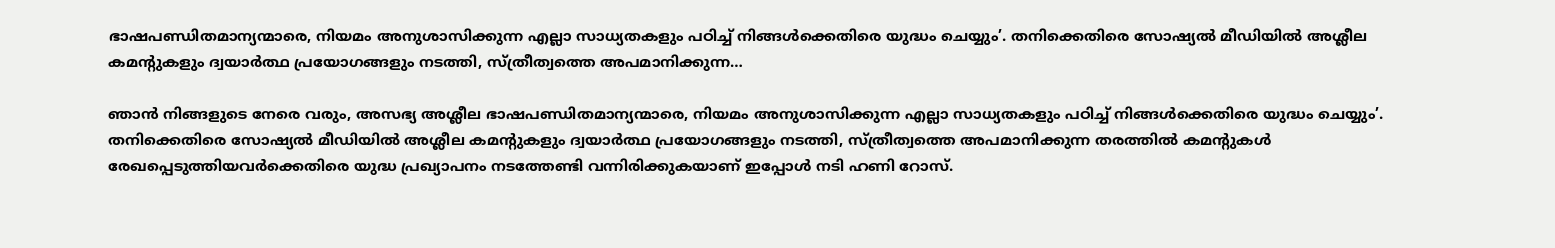ഭാഷപണ്ഡിതമാന്യന്മാരെ, നിയമം അനുശാസിക്കുന്ന എല്ലാ സാധ്യതകളും പഠിച്ച് നിങ്ങൾക്കെതിരെ യുദ്ധം ചെയ്യും’. തനിക്കെതിരെ സോഷ്യൽ മീഡിയിൽ അശ്ലീല കമന്‍റുകളും ദ്വയാർത്ഥ പ്രയോഗങ്ങളും നടത്തി, സ്ത്രീത്വത്തെ അപമാനിക്കുന്ന…

ഞാൻ നിങ്ങളുടെ നേരെ വരും, അസഭ്യ അശ്ലീല ഭാഷപണ്ഡിതമാന്യന്മാരെ, നിയമം അനുശാസിക്കുന്ന എല്ലാ സാധ്യതകളും പഠിച്ച് നിങ്ങൾക്കെതിരെ യുദ്ധം ചെയ്യും’. തനിക്കെതിരെ സോഷ്യൽ മീഡിയിൽ അശ്ലീല കമന്‍റുകളും ദ്വയാർത്ഥ പ്രയോഗങ്ങളും നടത്തി, സ്ത്രീത്വത്തെ അപമാനിക്കുന്ന തരത്തിൽ കമന്റുകൾ രേഖപ്പെടുത്തിയവർക്കെതിരെ യുദ്ധ പ്രഖ്യാപനം നടത്തേണ്ടി വന്നിരിക്കുകയാണ് ഇപ്പോൾ നടി ഹണി റോസ്.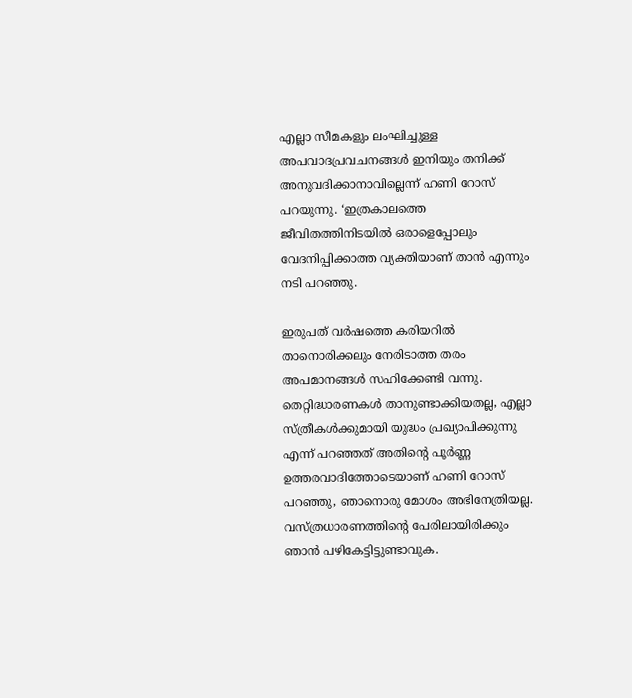എല്ലാ സീമകളും ലംഘിച്ചുള്ള അപവാദപ്രവചനങ്ങൾ ഇനിയും തനിക്ക് അനുവദിക്കാനാവില്ലെന്ന് ഹണി റോസ് പറയുന്നു. ‘ഇത്രകാലത്തെ ജീവിതത്തിനിടയിൽ ഒരാളെപ്പോലും വേദനിപ്പിക്കാത്ത വ്യക്തിയാണ് താൻ എന്നും നടി പറഞ്ഞു.

ഇരുപത് വർഷത്തെ കരിയറിൽ താനൊരിക്കലും നേരിടാത്ത തരം അപമാനങ്ങൾ സഹിക്കേണ്ടി വന്നു. തെറ്റിദ്ധാരണകൾ താനുണ്ടാക്കിയതല്ല, എല്ലാ സ്ത്രീകൾക്കുമായി യുദ്ധം പ്രഖ്യാപിക്കുന്നു എന്ന് പറഞ്ഞത് അതിന്‍റെ പൂർണ്ണ ഉത്തരവാദിത്തോടെയാണ് ഹണി റോസ് പറഞ്ഞു, ഞാനൊരു മോശം അഭിനേത്രിയല്ല. വസ്ത്രധാരണത്തിൻ്റെ പേരിലായിരിക്കും ഞാൻ പഴികേട്ടിട്ടുണ്ടാവുക.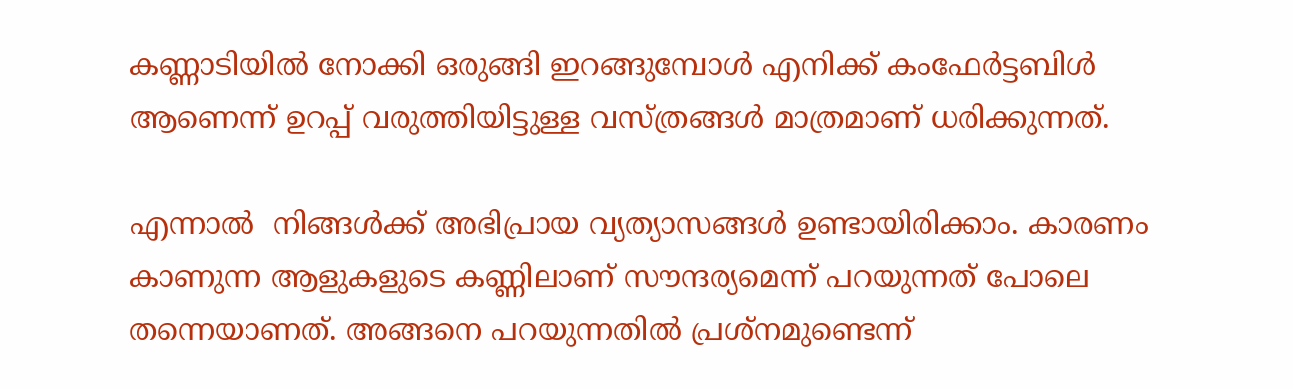കണ്ണാടിയിൽ നോക്കി ഒരുങ്ങി ഇറങ്ങുമ്പോൾ എനിക്ക് കംഫേർട്ടബിൾ ആണെന്ന് ഉറപ്പ് വരുത്തിയിട്ടുള്ള വസ്ത്രങ്ങൾ മാത്രമാണ് ധരിക്കുന്നത്.

എന്നാൽ  നിങ്ങൾക്ക് അഭിപ്രായ വ്യത്യാസങ്ങൾ ഉണ്ടായിരിക്കാം. കാരണം കാണുന്ന ആളുകളുടെ കണ്ണിലാണ് സൗന്ദര്യമെന്ന് പറയുന്നത് പോലെ തന്നെയാണത്. അങ്ങനെ പറയുന്നതിൽ പ്രശ്നമുണ്ടെന്ന്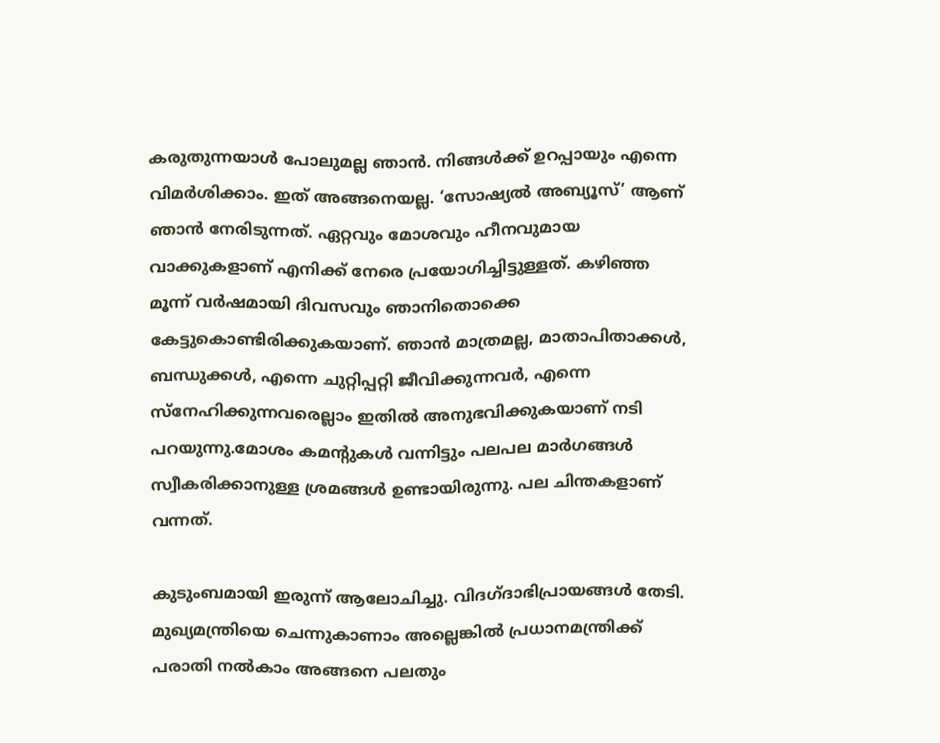കരുതുന്നയാൾ പോലുമല്ല ഞാൻ. നിങ്ങൾക്ക് ഉറപ്പായും എന്നെ വിമർശിക്കാം. ഇത് അങ്ങനെയല്ല. ‘സോഷ്യൽ അബ്യൂസ്’ ആണ് ഞാൻ നേരിടുന്നത്. ഏറ്റവും മോശവും ഹീനവുമായ വാക്കുകളാണ് എനിക്ക് നേരെ പ്രയോഗിച്ചിട്ടുള്ളത്. കഴിഞ്ഞ മൂന്ന് വർഷമായി ദിവസവും ഞാനിതൊക്കെ കേട്ടുകൊണ്ടിരിക്കുകയാണ്. ഞാൻ മാത്രമല്ല, മാതാപിതാക്കൾ, ബന്ധുക്കൾ, എന്നെ ചുറ്റിപ്പറ്റി ജീവിക്കുന്നവർ, എന്നെ സ്നേഹിക്കുന്നവരെല്ലാം ഇതിൽ അനുഭവിക്കുകയാണ് നടി പറയുന്നു.മോശം കമൻ്റുകൾ വന്നിട്ടും പലപല മാർഗങ്ങൾ സ്വീകരിക്കാനുള്ള ശ്രമങ്ങൾ ഉണ്ടായിരുന്നു. പല ചിന്തകളാണ് വന്നത്.

കുടുംബമായി ഇരുന്ന് ആലോചിച്ചു. വിദഗ്ദാഭിപ്രായങ്ങൾ തേടി. മുഖ്യമന്ത്രിയെ ചെന്നുകാണാം അല്ലെങ്കിൽ പ്രധാനമന്ത്രിക്ക് പരാതി നൽകാം അങ്ങനെ പലതും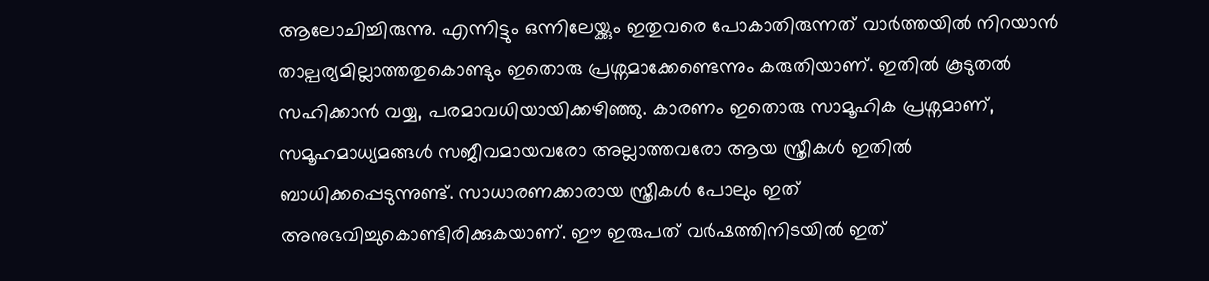ആലോചിച്ചിരുന്നു. എന്നിട്ടും ഒന്നിലേയ്ക്കും ഇതുവരെ പോകാതിരുന്നത് വാർത്തയിൽ നിറയാൻ താല്പര്യമില്ലാത്തതുകൊണ്ടും ഇതൊരു പ്രശ്നമാക്കേണ്ടെന്നും കരുതിയാണ്. ഇതിൽ കൂടുതൽ സഹിക്കാൻ വയ്യ, പരമാവധിയായിക്കഴിഞ്ഞു. കാരണം ഇതൊരു സാമൂഹിക പ്രശ്നമാണ്, സമൂഹമാധ്യമങ്ങൾ സജീവമായവരോ അല്ലാത്തവരോ ആയ സ്ത്രീകൾ ഇതിൽ ബാധിക്കപ്പെടുന്നുണ്ട്. സാധാരണക്കാരായ സ്ത്രീകൾ പോലും ഇത് അനുഭവിച്ചുകൊണ്ടിരിക്കുകയാണ്. ഈ ഇരുപത് വർഷത്തിനിടയിൽ ഇത്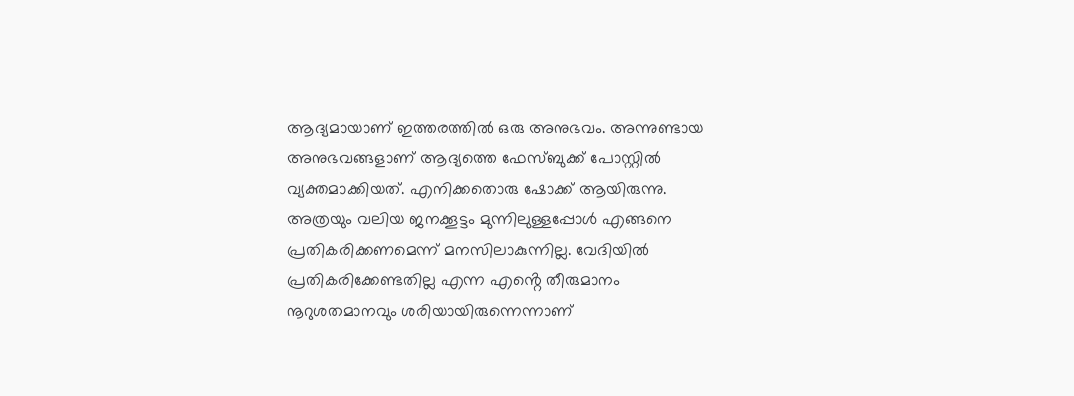ആദ്യമായാണ് ഇത്തരത്തിൽ ഒരു അനുഭവം. അന്നുണ്ടായ അനുഭവങ്ങളാണ് ആദ്യത്തെ ഫേസ്ബുക്ക് പോസ്റ്റിൽ വ്യക്തമാക്കിയത്. എനിക്കതൊരു ഷോക്ക് ആയിരുന്നു. അത്രയും വലിയ ജനക്കൂട്ടം മുന്നിലുള്ളപ്പോൾ എങ്ങനെ പ്രതികരിക്കണമെന്ന് മനസിലാകുന്നില്ല. വേദിയിൽ പ്രതികരിക്കേണ്ടതില്ല എന്ന എൻ്റെ തീരുമാനം നൂറുശതമാനവും ശരിയായിരുന്നെന്നാണ്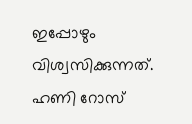ഇപ്പോഴും വിശ്വസിക്കുന്നത്. ഹണി റോസ്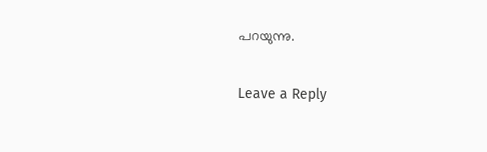പറയുന്നു.

Leave a Reply